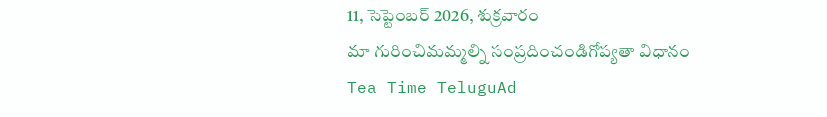11, సెప్టెంబర్ 2026, శుక్రవారం
మా గురించిమమ్మల్ని సంప్రదించండిగోప్యతా విధానం
Tea Time TeluguAd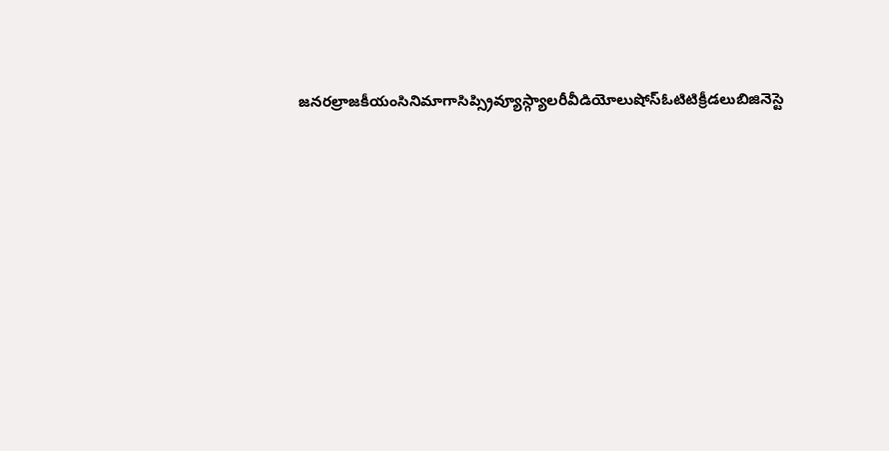జనరల్రాజకీయంసినిమాగాసిప్స్రివ్యూస్గ్యాలరీవీడియోలుషోస్ఓటిటిక్రీడలుబిజినెస్టె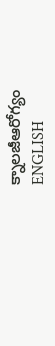క్నాలజీఆరోగ్యం
ENGLISH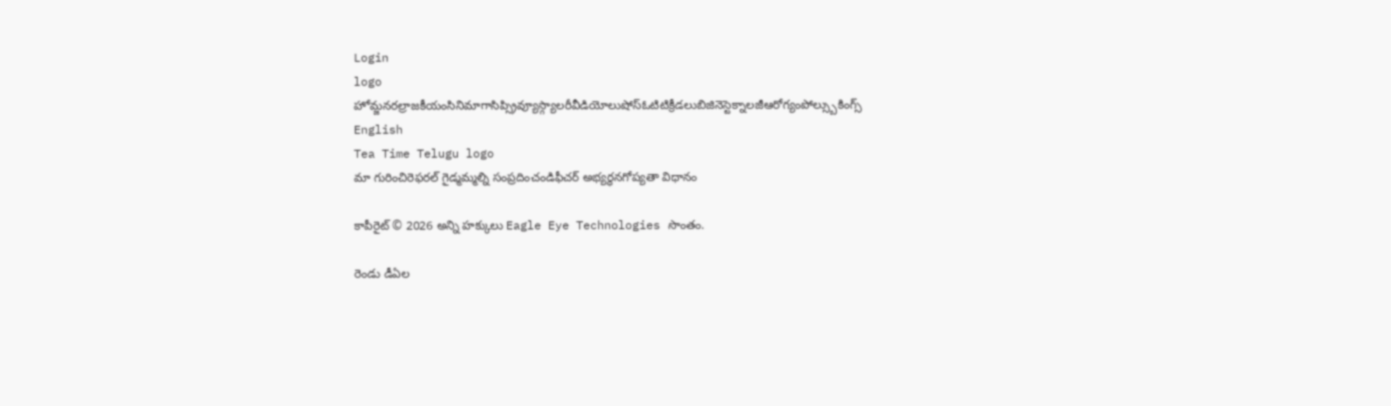Login
logo
హోమ్జనరల్రాజకీయంసినిమాగాసిప్స్రివ్యూస్గ్యాలరీవీడియోలుషోస్ఓటిటిక్రీడలుబిజినెస్టెక్నాలజీఆరోగ్యంపోల్స్బుకింగ్స్
English
Tea Time Telugu logo
మా గురించిరెఫరల్ గైడ్మమ్మల్ని సంప్రదించండిఫీచర్ అభ్యర్థనగోప్యతా విధానం

కాపీరైట్ © 2026 అన్ని హక్కులు Eagle Eye Technologies సొంతం.

రెండు డీఏల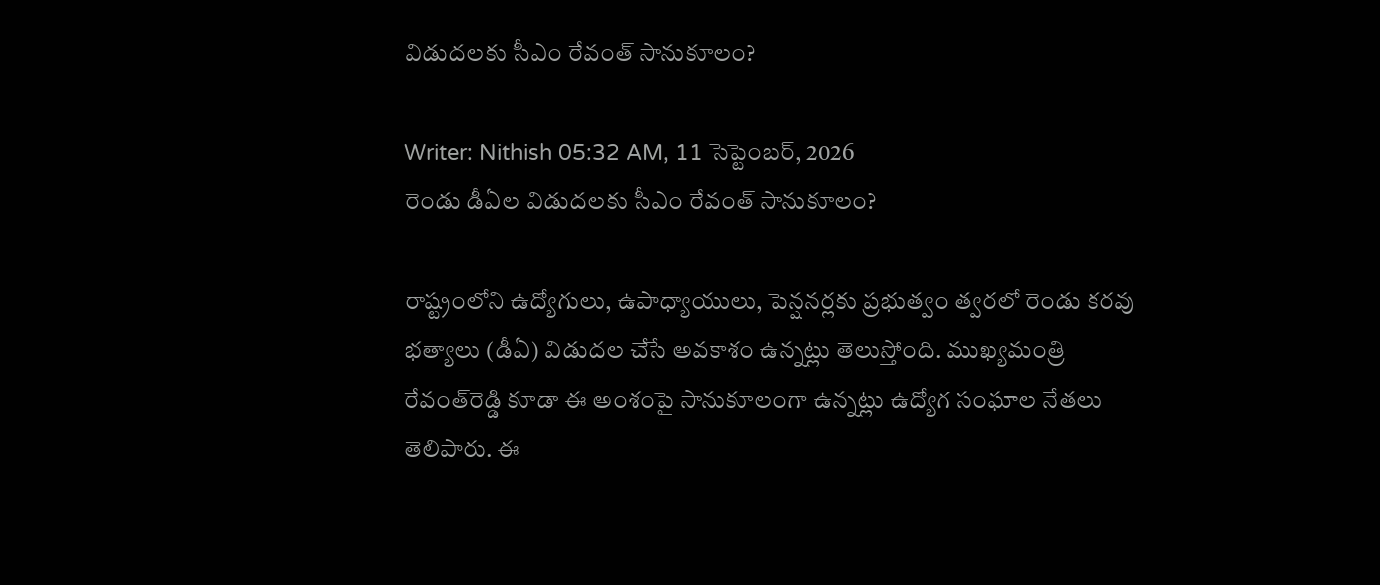విడుదలకు సీఎం రేవంత్‌ సానుకూలం?

Writer: Nithish 05:32 AM, 11 సెప్టెంబర్, 2026
రెండు డీఏల విడుదలకు సీఎం రేవంత్‌ సానుకూలం?

రాష్ట్రంలోని ఉద్యోగులు, ఉపాధ్యాయులు, పెన్షనర్లకు ప్రభుత్వం త్వరలో రెండు కరవు భత్యాలు (డీఏ) విడుదల చేసే అవకాశం ఉన్నట్లు తెలుస్తోంది. ముఖ్యమంత్రి రేవంత్‌రెడ్డి కూడా ఈ అంశంపై సానుకూలంగా ఉన్నట్లు ఉద్యోగ సంఘాల నేతలు తెలిపారు. ఈ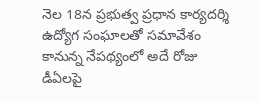నెల 18న ప్రభుత్వ ప్రధాన కార్యదర్శి ఉద్యోగ సంఘాలతో సమావేశం కానున్న నేపథ్యంలో అదే రోజు డీఏలపై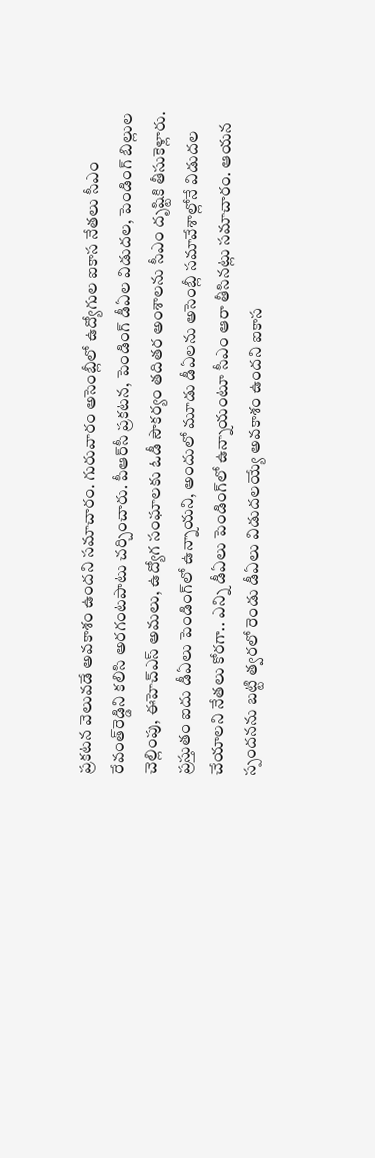ప్రకటన వెలువడే అవకాశం ఉందని సమాచారం. గురువారం అసెంబ్లీలో ఉద్యోగుల ఐకాస నేతలు సీఎం రేవంత్‌రెడ్డిని కలిసి అరగంటపాటు చర్చించారు. పీఆర్‌సీ ప్రకటన, పెండింగ్‌ డీఏల విడుదల, పెండింగ్‌ బిల్లుల చెల్లింపు, ఈహెచ్‌ఎస్‌ అమలు, ఉద్యోగ సంఘాలకు ఓడీ సౌకర్యం తదితర అంశాలను సీఎం దృష్టికి తీసుకెళ్లారు. ప్రస్తుతం ఐదు డీఏలు పెండింగ్‌లో ఉన్నాయని, అందులో మూడు డీఏలను అసెంబ్లీ సమావేశాల్లోనే విడుదల చేయాలని నేతలు కోరగా.. ఎన్ని డీఏలు పెండింగ్‌లో ఉన్నాయంటూ సీఎం ఆరా తీసినట్లు సమాచారం. ఆయన స్పందనను బట్టి త్వరలో రెండు డీఏలు విడుదలయ్యే అవకాశం ఉందని ఐకాస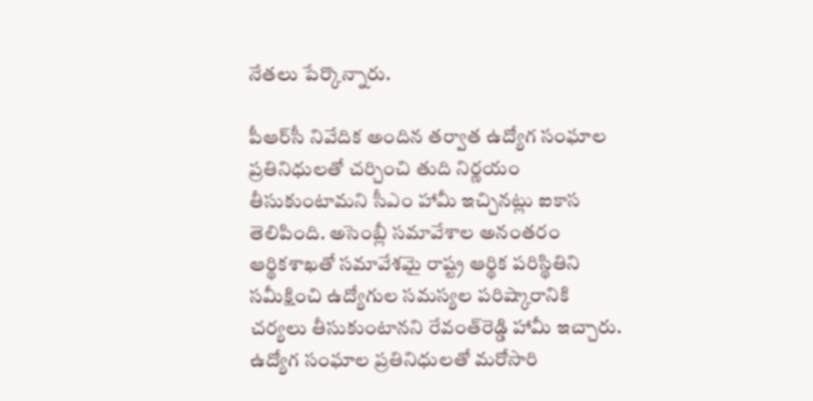నేతలు పేర్కొన్నారు.

పీఆర్‌సీ నివేదిక అందిన తర్వాత ఉద్యోగ సంఘాల ప్రతినిధులతో చర్చించి తుది నిర్ణయం తీసుకుంటామని సీఎం హామీ ఇచ్చినట్లు ఐకాస తెలిపింది. అసెంబ్లీ సమావేశాల అనంతరం ఆర్థికశాఖతో సమావేశమై రాష్ట్ర ఆర్థిక పరిస్థితిని సమీక్షించి ఉద్యోగుల సమస్యల పరిష్కారానికి చర్యలు తీసుకుంటానని రేవంత్‌రెడ్డి హామీ ఇచ్చారు. ఉద్యోగ సంఘాల ప్రతినిధులతో మరోసారి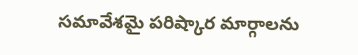సమావేశమై పరిష్కార మార్గాలను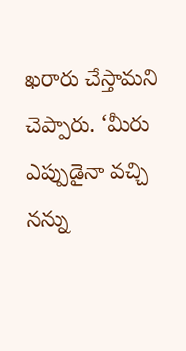ఖరారు చేస్తామని చెప్పారు. ‘మీరు ఎప్పుడైనా వచ్చి నన్ను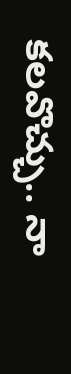కలవొచ్చు.. నా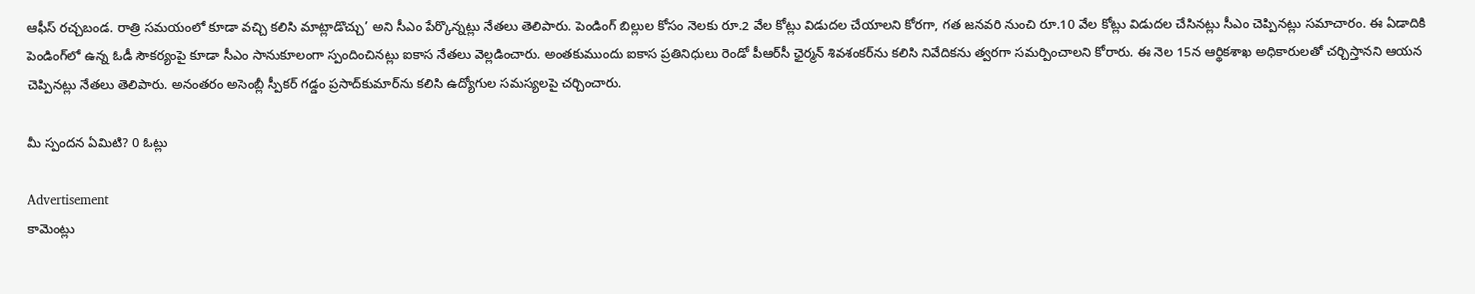ఆఫీస్‌ రచ్చబండ. రాత్రి సమయంలో కూడా వచ్చి కలిసి మాట్లాడొచ్చు’ అని సీఎం పేర్కొన్నట్లు నేతలు తెలిపారు. పెండింగ్‌ బిల్లుల కోసం నెలకు రూ.2 వేల కోట్లు విడుదల చేయాలని కోరగా, గత జనవరి నుంచి రూ.10 వేల కోట్లు విడుదల చేసినట్లు సీఎం చెప్పినట్లు సమాచారం. ఈ ఏడాదికి పెండింగ్‌లో ఉన్న ఓడీ సౌకర్యంపై కూడా సీఎం సానుకూలంగా స్పందించినట్లు ఐకాస నేతలు వెల్లడించారు. అంతకుముందు ఐకాస ప్రతినిధులు రెండో పీఆర్‌సీ ఛైర్మన్‌ శివశంకర్‌ను కలిసి నివేదికను త్వరగా సమర్పించాలని కోరారు. ఈ నెల 15న ఆర్థికశాఖ అధికారులతో చర్చిస్తానని ఆయన చెప్పినట్లు నేతలు తెలిపారు. అనంతరం అసెంబ్లీ స్పీకర్‌ గడ్డం ప్రసాద్‌కుమార్‌ను కలిసి ఉద్యోగుల సమస్యలపై చర్చించారు.

మీ స్పందన ఏమిటి? 0 ఓట్లు

Advertisement
కామెంట్లు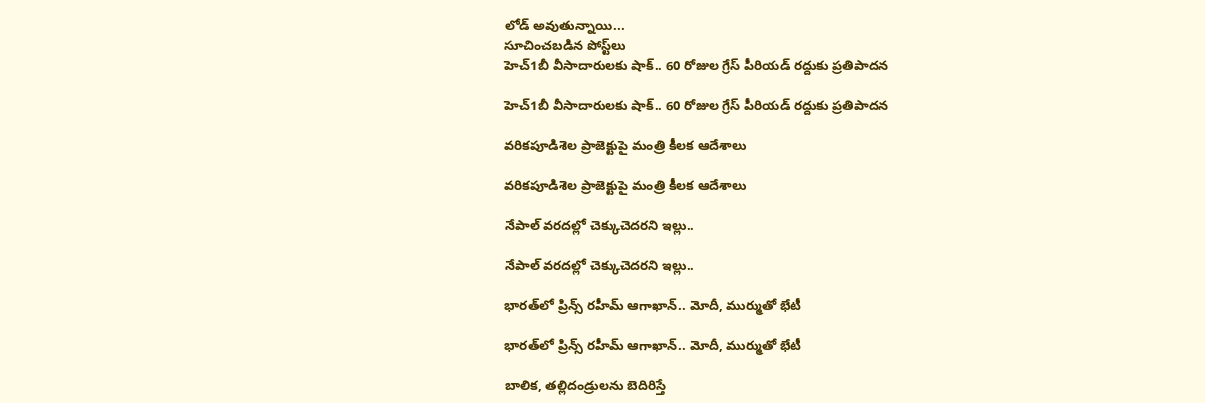లోడ్ అవుతున్నాయి...
సూచించబడిన పోస్ట్‌లు
హెచ్‌1బీ వీసాదారులకు షాక్‌.. 60 రోజుల గ్రేస్‌ పీరియడ్‌ రద్దుకు ప్రతిపాదన

హెచ్‌1బీ వీసాదారులకు షాక్‌.. 60 రోజుల గ్రేస్‌ పీరియడ్‌ రద్దుకు ప్రతిపాదన

వరికపూడిశెల ప్రాజెక్టుపై మంత్రి కీలక ఆదేశాలు

వరికపూడిశెల ప్రాజెక్టుపై మంత్రి కీలక ఆదేశాలు

నేపాల్‌ వరదల్లో చెక్కుచెదరని ఇల్లు..

నేపాల్‌ వరదల్లో చెక్కుచెదరని ఇల్లు..

భారత్‌లో ప్రిన్స్‌ రహీమ్‌ ఆగాఖాన్‌.. మోదీ, ముర్ముతో భేటీ

భారత్‌లో ప్రిన్స్‌ రహీమ్‌ ఆగాఖాన్‌.. మోదీ, ముర్ముతో భేటీ

బాలిక, తల్లిదండ్రులను బెదిరిస్తే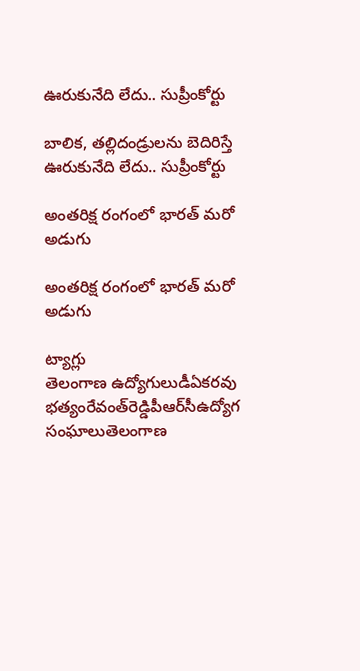ఊరుకునేది లేదు.. సుప్రీంకోర్టు

బాలిక, తల్లిదండ్రులను బెదిరిస్తే ఊరుకునేది లేదు.. సుప్రీంకోర్టు

అంతరిక్ష రంగంలో భారత్‌ మరో అడుగు

అంతరిక్ష రంగంలో భారత్‌ మరో అడుగు

ట్యాగ్లు
తెలంగాణ ఉద్యోగులుడీఏకరవు భత్యంరేవంత్‌రెడ్డిపీఆర్‌సీఉద్యోగ సంఘాలుతెలంగాణ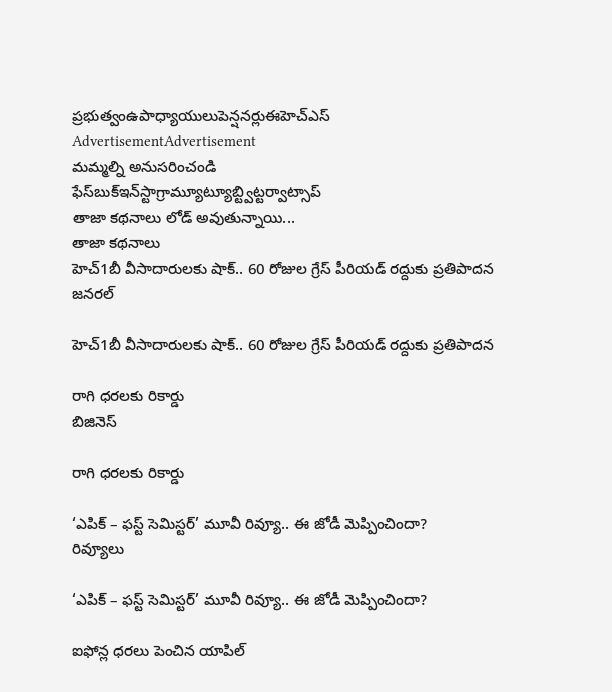ప్రభుత్వంఉపాధ్యాయులుపెన్షనర్లుఈహెచ్‌ఎస్‌
AdvertisementAdvertisement
మమ్మల్ని అనుసరించండి
ఫేస్‌బుక్ఇన్‌స్టాగ్రామ్యూట్యూబ్ట్విట్టర్వాట్సాప్
తాజా కథనాలు లోడ్ అవుతున్నాయి...
తాజా కథనాలు
హెచ్‌1బీ వీసాదారులకు షాక్‌.. 60 రోజుల గ్రేస్‌ పీరియడ్‌ రద్దుకు ప్రతిపాదన
జనరల్

హెచ్‌1బీ వీసాదారులకు షాక్‌.. 60 రోజుల గ్రేస్‌ పీరియడ్‌ రద్దుకు ప్రతిపాదన

రాగి ధరలకు రికార్డు
బిజినెస్

రాగి ధరలకు రికార్డు

‘ఎపిక్ – ఫస్ట్ సెమిస్టర్’ మూవీ రివ్యూ.. ఈ జోడీ మెప్పించిందా?
రివ్యూలు

‘ఎపిక్ – ఫస్ట్ సెమిస్టర్’ మూవీ రివ్యూ.. ఈ జోడీ మెప్పించిందా?

ఐఫోన్ల ధరలు పెంచిన యాపిల్‌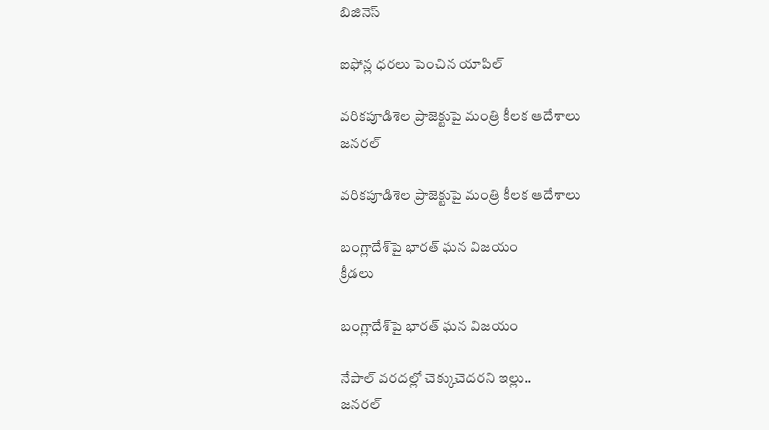బిజినెస్

ఐఫోన్ల ధరలు పెంచిన యాపిల్‌

వరికపూడిశెల ప్రాజెక్టుపై మంత్రి కీలక ఆదేశాలు
జనరల్

వరికపూడిశెల ప్రాజెక్టుపై మంత్రి కీలక ఆదేశాలు

బంగ్లాదేశ్‌పై భారత్‌ ఘన విజయం
క్రీడలు

బంగ్లాదేశ్‌పై భారత్‌ ఘన విజయం

నేపాల్‌ వరదల్లో చెక్కుచెదరని ఇల్లు..
జనరల్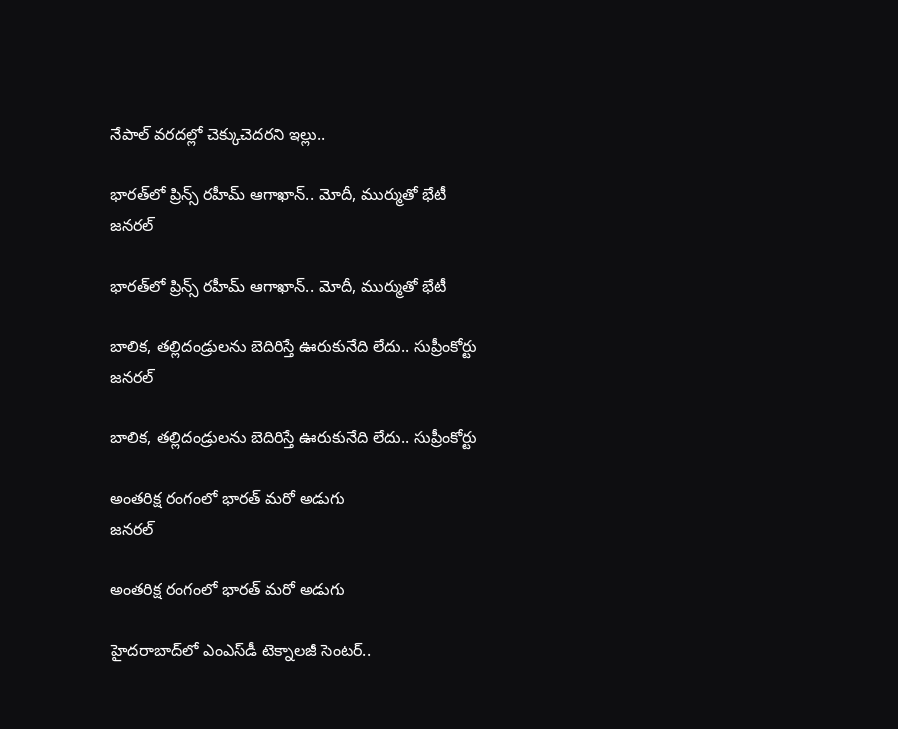నేపాల్‌ వరదల్లో చెక్కుచెదరని ఇల్లు..

భారత్‌లో ప్రిన్స్‌ రహీమ్‌ ఆగాఖాన్‌.. మోదీ, ముర్ముతో భేటీ
జనరల్

భారత్‌లో ప్రిన్స్‌ రహీమ్‌ ఆగాఖాన్‌.. మోదీ, ముర్ముతో భేటీ

బాలిక, తల్లిదండ్రులను బెదిరిస్తే ఊరుకునేది లేదు.. సుప్రీంకోర్టు
జనరల్

బాలిక, తల్లిదండ్రులను బెదిరిస్తే ఊరుకునేది లేదు.. సుప్రీంకోర్టు

అంతరిక్ష రంగంలో భారత్‌ మరో అడుగు
జనరల్

అంతరిక్ష రంగంలో భారత్‌ మరో అడుగు

హైదరాబాద్‌లో ఎంఎస్‌డీ టెక్నాలజీ సెంటర్‌..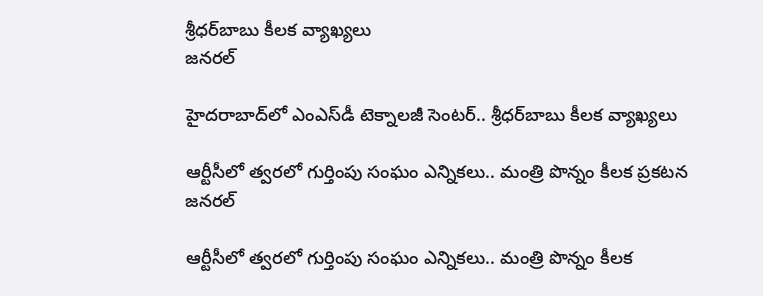శ్రీధర్‌బాబు కీలక వ్యాఖ్యలు
జనరల్

హైదరాబాద్‌లో ఎంఎస్‌డీ టెక్నాలజీ సెంటర్‌.. శ్రీధర్‌బాబు కీలక వ్యాఖ్యలు

ఆర్టీసీలో త్వరలో గుర్తింపు సంఘం ఎన్నికలు.. మంత్రి పొన్నం కీలక ప్రకటన
జనరల్

ఆర్టీసీలో త్వరలో గుర్తింపు సంఘం ఎన్నికలు.. మంత్రి పొన్నం కీలక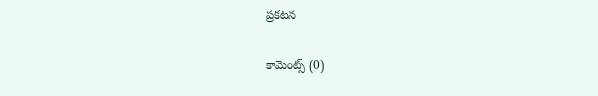ప్రకటన

కామెంట్స్ (0)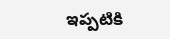ఇప్పటికి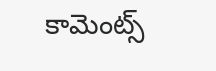కామెంట్స్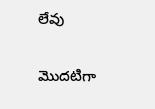లేవు

మొదటిగా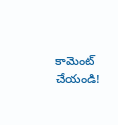కామెంట్ చేయండి!